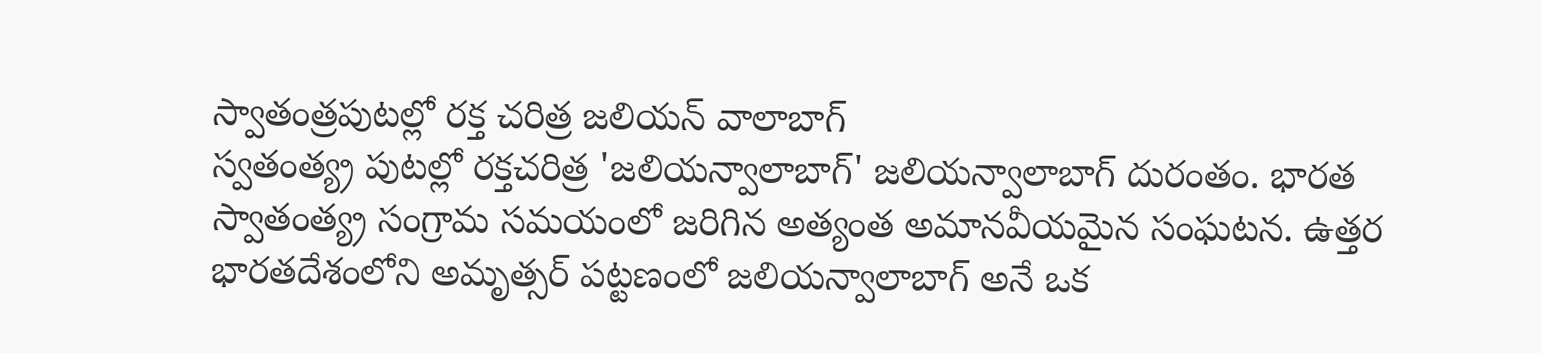స్వాతంత్రపుటల్లో రక్త చరిత్ర జలియన్ వాలాబాగ్
స్వతంత్య్ర పుటల్లో రక్తచరిత్ర 'జలియన్వాలాబాగ్' జలియన్వాలాబాగ్ దురంతం. భారత స్వాతంత్య్ర సంగ్రామ సమయంలో జరిగిన అత్యంత అమానవీయమైన సంఘటన. ఉత్తర భారతదేశంలోని అమృత్సర్ పట్టణంలో జలియన్వాలాబాగ్ అనే ఒక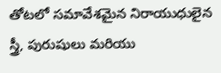తోటలో సమావేశమైన నిరాయుధులైన స్త్రీ, పురుషులు మరియు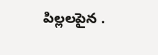పిల్లలపైన .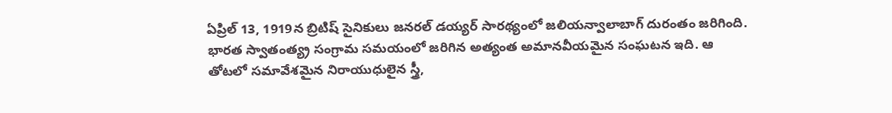ఏప్రిల్ 13, 1919న బ్రిటిష్ సైనికులు జనరల్ డయ్యర్ సారథ్యంలో జలియన్వాలాబాగ్ దురంతం జరిగింది. భారత స్వాతంత్య్ర సంగ్రామ సమయంలో జరిగిన అత్యంత అమానవీయమైన సంఘటన ఇది. ఆ తోటలో సమావేశమైన నిరాయుధులైన స్త్రీ,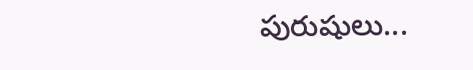పురుషులు...